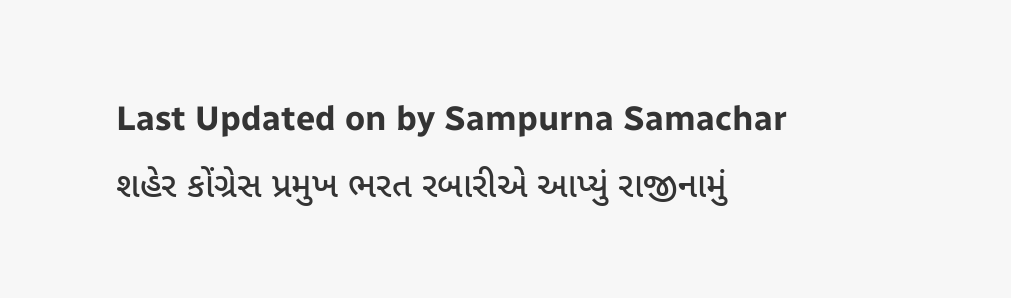Last Updated on by Sampurna Samachar
શહેર કોંગ્રેસ પ્રમુખ ભરત રબારીએ આપ્યું રાજીનામું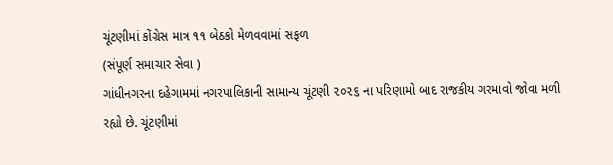ચૂંટણીમાં કોંગ્રેસ માત્ર ૧૧ બેઠકો મેળવવામાં સફળ
(સંપૂર્ણ સમાચાર સેવા )
ગાંધીનગરના દહેગામમાં નગરપાલિકાની સામાન્ય ચૂંટણી ૨૦૨૬ ના પરિણામો બાદ રાજકીય ગરમાવો જોવા મળી રહ્યો છે. ચૂંટણીમાં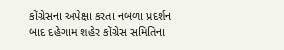કોંગ્રેસના અપેક્ષા કરતા નબળા પ્રદર્શન બાદ દહેગામ શહેર કોંગ્રેસ સમિતિના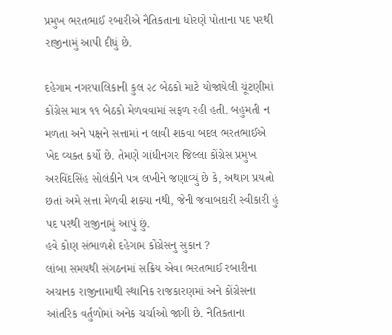પ્રમુખ ભરતભાઈ રબારીએ નૈતિકતાના ધોરણે પોતાના પદ પરથી રાજીનામું આપી દીધું છે.

દહેગામ નગરપાલિકાની કુલ ૨૮ બેઠકો માટે યોજાયેલી ચૂંટણીમાં કોંગ્રેસ માત્ર ૧૧ બેઠકો મેળવવામાં સફળ રહી હતી. બહુમતી ન મળતા અને પક્ષને સત્તામાં ન લાવી શકવા બદલ ભરતભાઈએ ખેદ વ્યક્ત કર્યો છે. તેમણે ગાંધીનગર જિલ્લા કોંગ્રેસ પ્રમુખ અરવિંદસિંહ સોલંકીને પત્ર લખીને જણાવ્યું છે કે, અથાગ પ્રયત્નો છતાં અમે સત્તા મેળવી શક્યા નથી, જેની જવાબદારી સ્વીકારી હું પદ પરથી રાજીનામું આપું છું.
હવે કોણ સંભાળશે દહેગામ કોંગ્રેસનુ સુકાન ?
લાંબા સમયથી સંગઠનમાં સક્રિય એવા ભરતભાઈ રબારીના અચાનક રાજીનામાથી સ્થાનિક રાજકારણમાં અને કોંગ્રેસના આંતરિક વર્તુળોમાં અનેક ચર્ચાઓ જાગી છે. નૈતિકતાના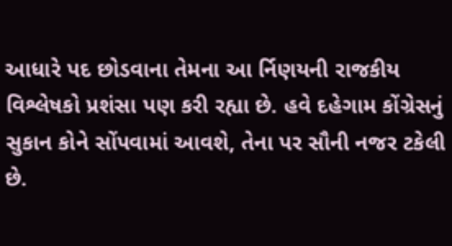આધારે પદ છોડવાના તેમના આ ર્નિણયની રાજકીય વિશ્લેષકો પ્રશંસા પણ કરી રહ્યા છે. હવે દહેગામ કોંગ્રેસનું સુકાન કોને સોંપવામાં આવશે, તેના પર સૌની નજર ટકેલી છે.